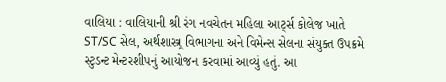વાલિયા : વાલિયાની શ્રી રંગ નવચેતન મહિલા આર્ટ્સ કોલેજ ખાતે ST/SC સેલ, અર્થશાસ્ત્ર્ર વિભાગના અને વિમેન્સ સેલના સંયુક્ત ઉપક્રમે સ્ટુડન્ટ મેન્ટરશીપનું આયોજન કરવામાં આવ્યું હતું. આ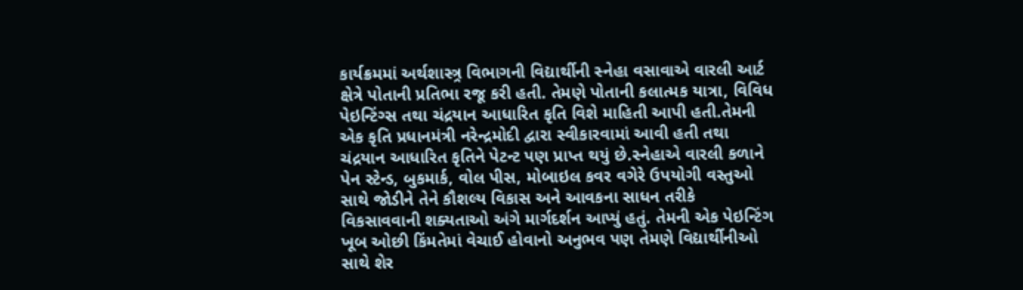કાર્યક્રમમાં અર્થશાસ્ત્ર્ર વિભાગની વિદ્યાર્થીની સ્નેહા વસાવાએ વારલી આર્ટ ક્ષેત્રે પોતાની પ્રતિભા રજૂ કરી હતી. તેમણે પોતાની કલાત્મક યાત્રા, વિવિધ પેઇન્ટિંગ્સ તથા ચંદ્રયાન આધારિત કૃતિ વિશે માહિતી આપી હતી.તેમની એક કૃતિ પ્રધાનમંત્રી નરેન્દ્રમોદી દ્વારા સ્વીકારવામાં આવી હતી તથા ચંદ્રયાન આધારિત કૃતિને પેટન્ટ પણ પ્રાપ્ત થયું છે.સ્નેહાએ વારલી કળાને પેન સ્ટેન્ડ, બુકમાર્ક, વોલ પીસ, મોબાઇલ કવર વગેરે ઉપયોગી વસ્તુઓ સાથે જોડીને તેને કૌશલ્ય વિકાસ અને આવકના સાધન તરીકે વિકસાવવાની શક્યતાઓ અંગે માર્ગદર્શન આપ્યું હતું. તેમની એક પેઇન્ટિંગ ખૂબ ઓછી કિંમતેમાં વેચાઈ હોવાનો અનુભવ પણ તેમણે વિદ્યાર્થીનીઓ સાથે શેર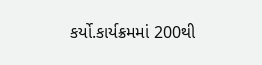કર્યો.કાર્યક્રમમાં 200થી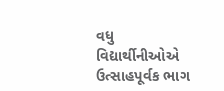વધુ વિદ્યાર્થીનીઓએ ઉત્સાહપૂર્વક ભાગ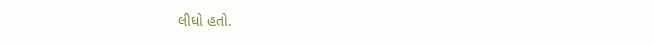લીધો હતો.